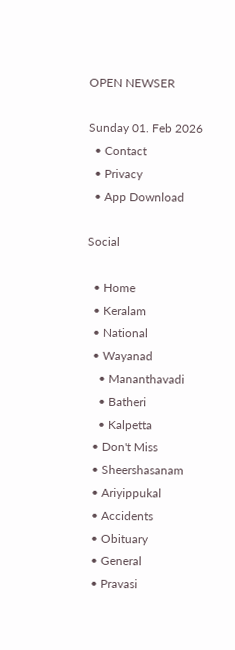OPEN NEWSER

Sunday 01. Feb 2026
  • Contact
  • Privacy
  • App Download

Social

  • Home
  • Keralam
  • National
  • Wayanad
    • Mananthavadi
    • Batheri
    • Kalpetta
  • Don't Miss
  • Sheershasanam
  • Ariyippukal
  • Accidents
  • Obituary
  • General
  • Pravasi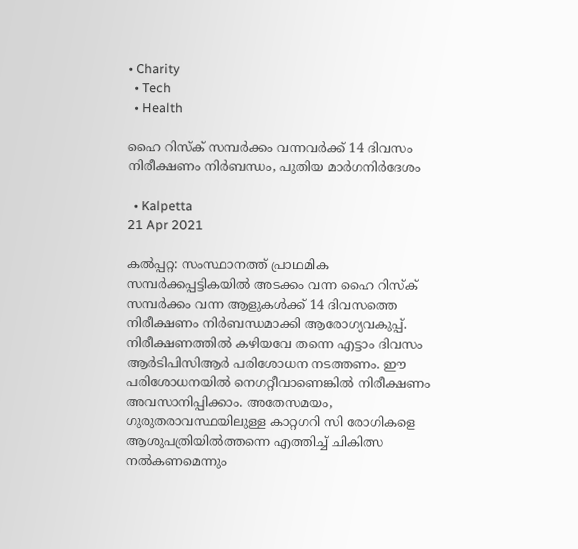• Charity
  • Tech
  • Health

ഹൈ റിസ്‌ക് സമ്പര്‍ക്കം വന്നവര്‍ക്ക് 14 ദിവസം നിരീക്ഷണം നിര്‍ബന്ധം, പുതിയ മാര്‍ഗനിര്‍ദേശം

  • Kalpetta
21 Apr 2021

കല്‍പ്പറ്റ: സംസ്ഥാനത്ത് പ്രാഥമിക സമ്പര്‍ക്കപ്പട്ടികയില്‍ അടക്കം വന്ന ഹൈ റിസ്‌ക് സമ്പര്‍ക്കം വന്ന ആളുകള്‍ക്ക് 14 ദിവസത്തെ നിരീക്ഷണം നിര്‍ബന്ധമാക്കി ആരോഗ്യവകുപ്പ്. നിരീക്ഷണത്തില്‍ കഴിയവേ തന്നെ എട്ടാം ദിവസം ആര്‍ടിപിസിആര്‍ പരിശോധന നടത്തണം. ഈ പരിശോധനയില്‍ നെഗറ്റീവാണെങ്കില്‍ നിരീക്ഷണം അവസാനിപ്പിക്കാം. അതേസമയം, ഗുരുതരാവസ്ഥയിലുള്ള കാറ്റഗറി സി രോഗികളെ ആശുപത്രിയില്‍ത്തന്നെ എത്തിച്ച് ചികിത്സ നല്‍കണമെന്നും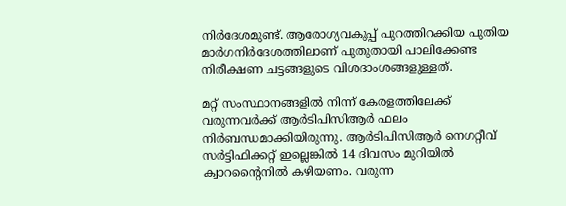നിര്‍ദേശമുണ്ട്. ആരോഗ്യവകുപ്പ് പുറത്തിറക്കിയ പുതിയ മാര്‍ഗനിര്‍ദേശത്തിലാണ് പുതുതായി പാലിക്കേണ്ട നിരീക്ഷണ ചട്ടങ്ങളുടെ വിശദാംശങ്ങളുള്ളത്.

മറ്റ് സംസ്ഥാനങ്ങളില്‍ നിന്ന് കേരളത്തിലേക്ക് വരുന്നവര്‍ക്ക് ആര്‍ടിപിസിആര്‍ ഫലം നിര്‍ബന്ധമാക്കിയിരുന്നു. ആര്‍ടിപിസിആര്‍ നെഗറ്റീവ് സര്‍ട്ടിഫിക്കറ്റ് ഇല്ലെങ്കില്‍ 14 ദിവസം മുറിയില്‍ ക്വാറന്റൈനില്‍ കഴിയണം. വരുന്ന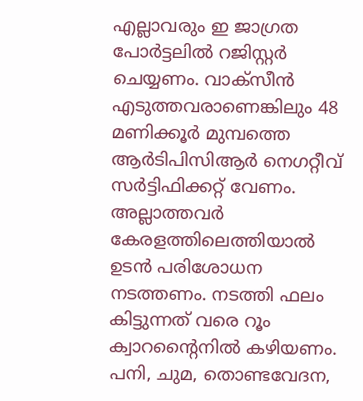എല്ലാവരും ഇ ജാഗ്രത പോര്‍ട്ടലില്‍ റജിസ്റ്റര്‍ ചെയ്യണം. വാക്‌സീന്‍ എടുത്തവരാണെങ്കിലും 48 മണിക്കൂര്‍ മുമ്പത്തെ ആര്‍ടിപിസിആര്‍ നെഗറ്റീവ് സര്‍ട്ടിഫിക്കറ്റ് വേണം. അല്ലാത്തവര്‍ കേരളത്തിലെത്തിയാല്‍ ഉടന്‍ പരിശോധന നടത്തണം. നടത്തി ഫലം കിട്ടുന്നത് വരെ റൂം ക്വാറന്റൈനില്‍ കഴിയണം. പനി, ചുമ, തൊണ്ടവേദന,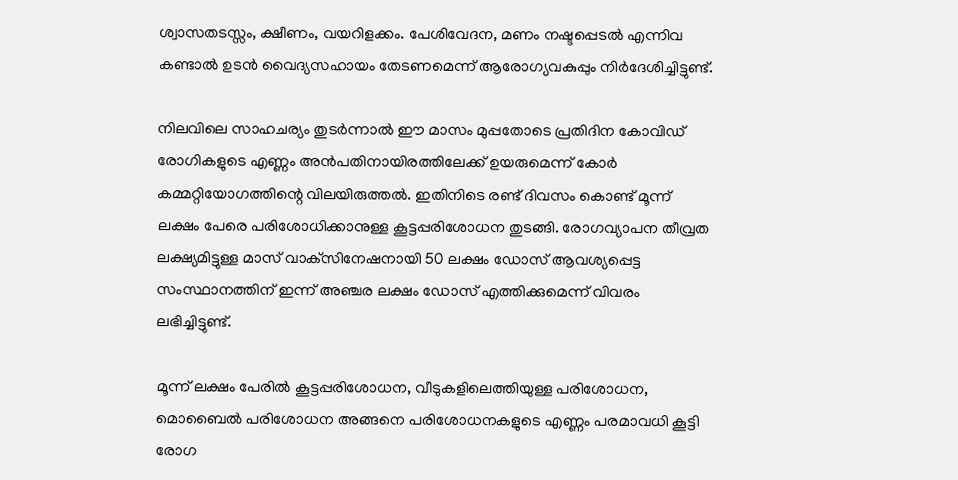ശ്വാസതടസ്സം, ക്ഷീണം, വയറിളക്കം. പേശിവേദന, മണം നഷ്ടപ്പെടല്‍ എന്നിവ കണ്ടാല്‍ ഉടന്‍ വൈദ്യസഹായം തേടണമെന്ന് ആരോഗ്യവകുപ്പും നിര്‍ദേശിച്ചിട്ടുണ്ട്.

നിലവിലെ സാഹചര്യം തുടര്‍ന്നാല്‍ ഈ മാസം മുപ്പതോടെ പ്രതിദിന കോവിഡ് രോഗികളുടെ എണ്ണം അന്‍പതിനായിരത്തിലേക്ക് ഉയരുമെന്ന് കോര്‍ കമ്മറ്റിയോഗത്തിന്റെ വിലയിരുത്തല്‍. ഇതിനിടെ രണ്ട് ദിവസം കൊണ്ട് മൂന്ന് ലക്ഷം പേരെ പരിശോധിക്കാനുള്ള കൂട്ടപ്പരിശോധന തുടങ്ങി. രോഗവ്യാപന തീവ്രത ലക്ഷ്യമിട്ടുള്ള മാസ് വാക്‌സിനേഷനായി 50 ലക്ഷം ഡോസ് ആവശ്യപ്പെട്ട സംസ്ഥാനത്തിന് ഇന്ന് അഞ്ചര ലക്ഷം ഡോസ് എത്തിക്കുമെന്ന് വിവരം ലഭിച്ചിട്ടുണ്ട്.

മൂന്ന് ലക്ഷം പേരില്‍ കൂട്ടപ്പരിശോധന, വീടുകളിലെത്തിയുള്ള പരിശോധന, മൊബൈല്‍ പരിശോധന അങ്ങനെ പരിശോധനകളുടെ എണ്ണം പരമാവധി കൂട്ടി രോഗ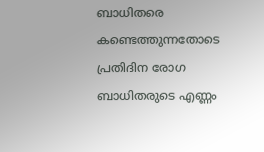ബാധിതരെ കണ്ടെത്തുന്നതോടെ പ്രതിദിന രോഗ ബാധിതരുടെ എണ്ണം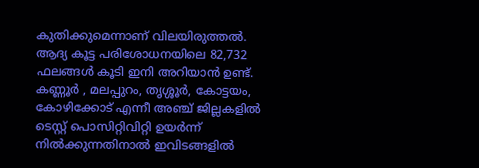കുതിക്കുമെന്നാണ് വിലയിരുത്തല്‍. ആദ്യ കൂട്ട പരിശോധനയിലെ 82,732 ഫലങ്ങള്‍ കൂടി ഇനി അറിയാന്‍ ഉണ്ട്. കണ്ണൂര്‍ , മലപ്പുറം, തൃശ്ശൂര്‍, കോട്ടയം, കോഴിക്കോട് എന്നീ അഞ്ച് ജില്ലകളില്‍ ടെസ്റ്റ് പൊസിറ്റിവിറ്റി ഉയര്‍ന്ന് നില്‍ക്കുന്നതിനാല്‍ ഇവിടങ്ങളില്‍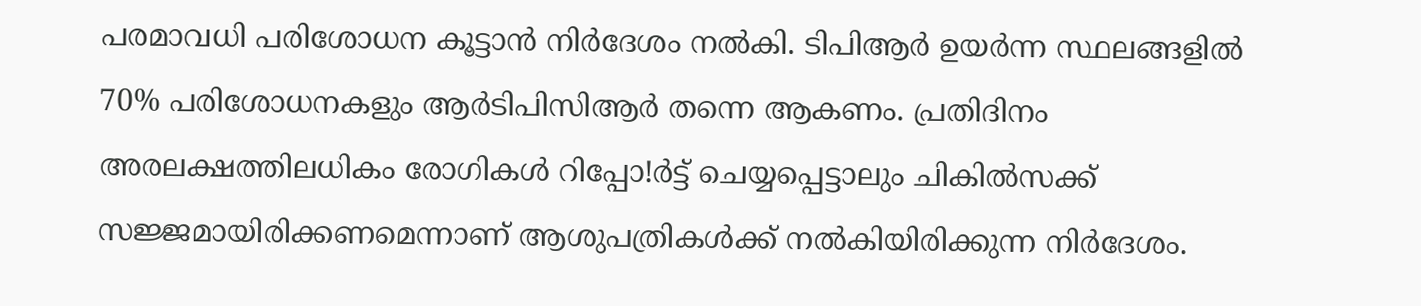പരമാവധി പരിശോധന കൂട്ടാന്‍ നിര്‍ദേശം നല്‍കി. ടിപിആര്‍ ഉയര്‍ന്ന സ്ഥലങ്ങളില്‍ 70% പരിശോധനകളും ആര്‍ടിപിസിആര്‍ തന്നെ ആകണം. പ്രതിദിനം അരലക്ഷത്തിലധികം രോഗികള്‍ റിപ്പോ!ര്‍ട്ട് ചെയ്യപ്പെട്ടാലും ചികില്‍സക്ക് സജ്ജമായിരിക്കണമെന്നാണ് ആശുപത്രികള്‍ക്ക് നല്‍കിയിരിക്കുന്ന നിര്‍ദേശം.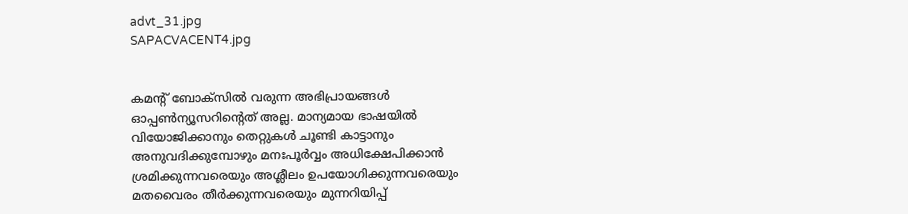advt_31.jpg
SAPACVACENT4.jpg


കമന്റ് ബോക്‌സില്‍ വരുന്ന അഭിപ്രായങ്ങള്‍ ഓപ്പൺന്യൂസറിന്റെത് അല്ല. മാന്യമായ ഭാഷയില്‍ വിയോജിക്കാനും തെറ്റുകള്‍ ചൂണ്ടി കാട്ടാനും അനുവദിക്കുമ്പോഴും മനഃപൂര്‍വ്വം അധിക്ഷേപിക്കാന്‍ ശ്രമിക്കുന്നവരെയും അശ്ലീലം ഉപയോഗിക്കുന്നവരെയും മതവൈരം തീര്‍ക്കുന്നവരെയും മുന്നറിയിപ്പ്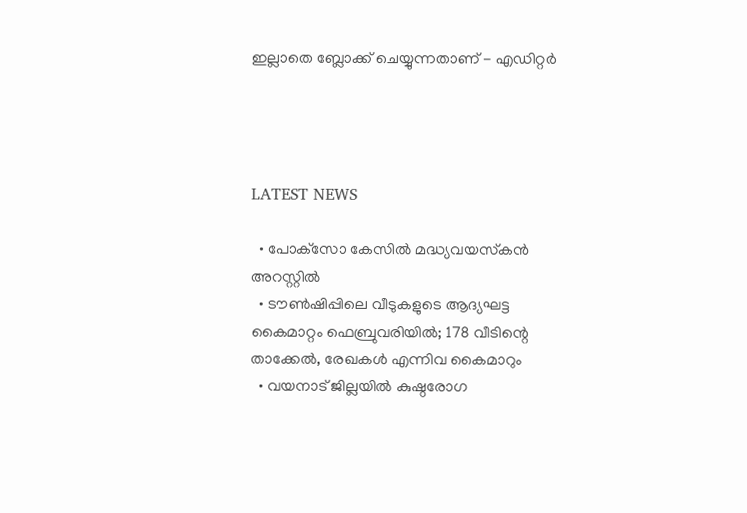ഇല്ലാതെ ബ്ലോക്ക് ചെയ്യുന്നതാണ് - എഡിറ്റര്‍




LATEST NEWS

  • പോക്‌സോ കേസില്‍ മദ്ധ്യവയസ്‌കന്‍ അറസ്റ്റില്‍
  • ടൗണ്‍ഷിപ്പിലെ വീടുകളുടെ ആദ്യഘട്ട കൈമാറ്റം ഫെബ്രുവരിയില്‍; 178 വീടിന്റെ താക്കേല്‍, രേഖകള്‍ എന്നിവ കൈമാറും
  • വയനാട് ജില്ലയില്‍ കുഷ്ഠരോഗ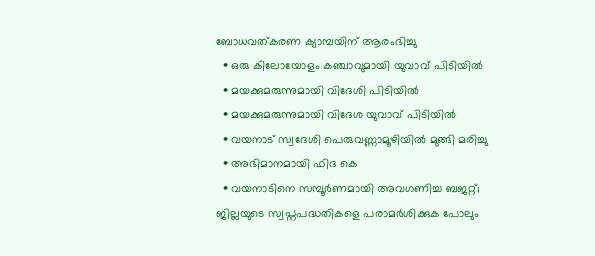ബോധവത്കരണ ക്യാമ്പയിന് ആരംഭിച്ചു
  • ഒരു കിലോയോളം കഞ്ചാവുമായി യുവാവ് പിടിയില്‍
  • മയക്കുമരുന്നുമായി വിദേശി പിടിയില്‍
  • മയക്കുമരുന്നുമായി വിദേശ യുവാവ് പിടിയില്‍
  • വയനാട് സ്വദേശി പെരുവണ്ണാമൂഴിയില്‍ മുങ്ങി മരിച്ചു
  • അഭിമാനമായി ഫിദ കെ
  • വയനാടിനെ സമ്പൂര്‍ണമായി അവഗണിച്ച ബജറ്റ്; ജില്ലയുടെ സ്വപ്നപദ്ധതികളെ പരാമര്‍ശിക്കുക പോലും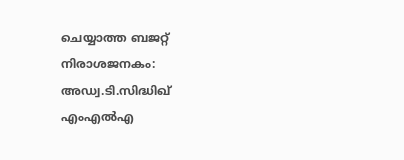ചെയ്യാത്ത ബജറ്റ് നിരാശജനകം: അഡ്വ.ടി.സിദ്ധിഖ് എംഎല്‍എ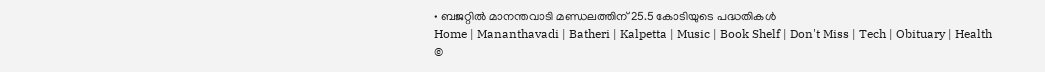• ബജറ്റില്‍ മാനന്തവാടി മണ്ഡലത്തിന് 25.5 കോടിയുടെ പദ്ധതികള്‍
Home | Mananthavadi | Batheri | Kalpetta | Music | Book Shelf | Don't Miss | Tech | Obituary | Health
©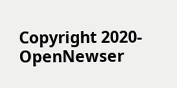Copyright 2020- OpenNewser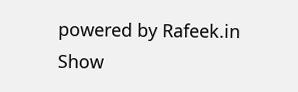powered by Rafeek.in
Show